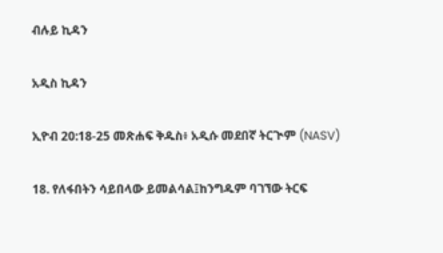ብሉይ ኪዳን

አዲስ ኪዳን

ኢዮብ 20:18-25 መጽሐፍ ቅዱስ፥ አዲሱ መደበኛ ትርጒም (NASV)

18. የለፋበትን ሳይበላው ይመልሳል፤ከንግዱም ባገኘው ትርፍ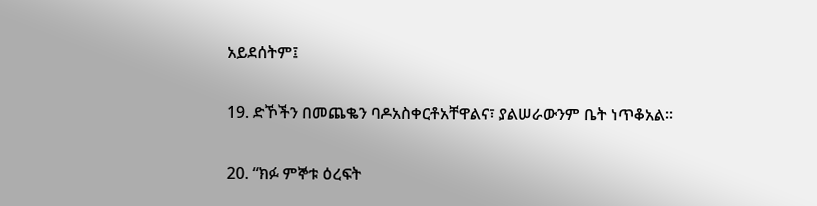አይደሰትም፤

19. ድኾችን በመጨቈን ባዶአስቀርቶአቸዋልና፣ ያልሠራውንም ቤት ነጥቆአል።

20. “ክፉ ምኞቱ ዕረፍት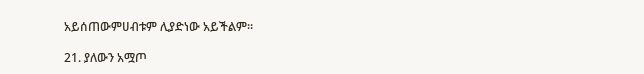አይሰጠውምሀብቱም ሊያድነው አይችልም።

21. ያለውን አሟጦ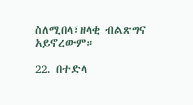ስለሚበላ፣ዘላቂ ብልጽግና አይኖረውም።

22. በተድላ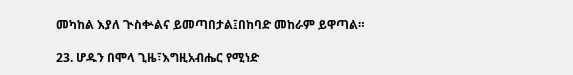መካከል እያለ ጒስቍልና ይመጣበታል፤በከባድ መከራም ይዋጣል።

23. ሆዱን በሞላ ጊዜ፣እግዚአብሔር የሚነድ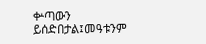ቍጣውን ይሰድበታል፤መዓቱንም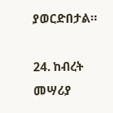ያወርድበታል።

24. ከብረት መሣሪያ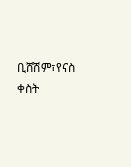ቢሸሽም፣የናስ ቀስት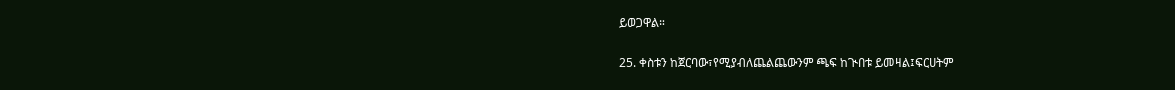ይወጋዋል።

25. ቀስቱን ከጀርባው፣የሚያብለጨልጨውንም ጫፍ ከጒበቱ ይመዛል፤ፍርሀትም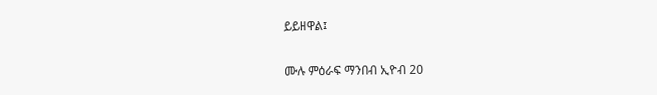ይይዘዋል፤

ሙሉ ምዕራፍ ማንበብ ኢዮብ 20